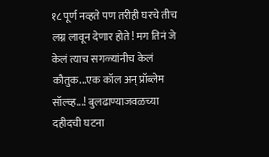१८ पूर्ण नव्हते पण तरीही घरचे तीच लग्न लावून देणार होते! मग तिनं जे केलं त्याच सगळ्यांनीच केलं कौतुक...एक कॉल अन् प्रॉब्लेम सॉल्व्ह...! बुलढाण्याजवळच्या दहीदची घटना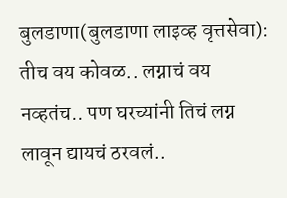बुलडाणा(बुलडाणा लाइव्ह वृत्तसेवा): तीच वय कोवळ.. लग्नाचं वय नव्हतंच.. पण घरच्यांनी तिचं लग्न लावून द्यायचं ठरवलं..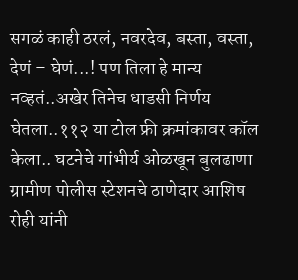सगळं काही ठरलं, नवरदेव, बस्ता, वस्ता, देणं – घेणं...! पण तिला हे मान्य नव्हतं..अखेर तिनेच धाडसी निर्णय घेतला..११२ या टोल फ्री क्रमांकावर कॉल केला.. घटनेचे गांभीर्य ओळखून बुलढाणा ग्रामीण पोलीस स्टेशनचे ठाणेदार आशिष रोही यांनी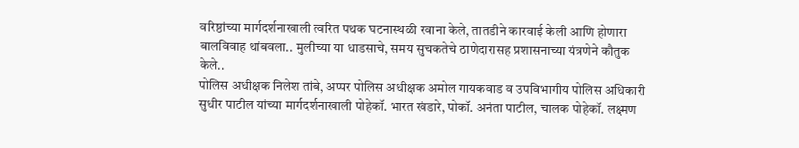वरिष्ठांच्या मार्गदर्शनाखाली त्वरित पथक घटनास्थळी रवाना केले, तातडीने कारवाई केली आणि होणारा बालविवाह थांबवला.. मुलीच्या या धाडसाचे, समय सुचकतेचे ठाणेदारासह प्रशासनाच्या यंत्रणेने कौतुक केले..
पोलिस अधीक्षक निलेश तांबे, अप्पर पोलिस अधीक्षक अमोल गायकवाड व उपविभागीय पोलिस अधिकारी सुधीर पाटील यांच्या मार्गदर्शनाखाली पोहेकॉ. भारत खंडारे, पोकॉ. अनंता पाटील, चालक पोहेकॉ. लक्ष्मण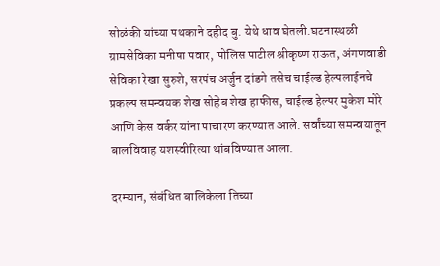सोळंकी यांच्या पथकाने दहीद बु. येथे धाव घेतली.घटनास्थळी ग्रामसेविका मनीषा पवार, पोलिस पाटील श्रीकृष्ण राऊत, अंगणवाडी सेविका रेखा सुरुशे, सरपंच अर्जुन दांडगे तसेच चाईल्ड हेल्पलाईनचे प्रकल्प समन्वयक शेख सोहेब शेख हाफीस, चाईल्ड हेल्पर मुकेश मोरे आणि केस वर्कर यांना पाचारण करण्यात आले. सर्वांच्या समन्वयातून बालविवाह यशस्वीरित्या थांबविण्यात आला.

दरम्यान, संबंधित बालिकेला तिच्या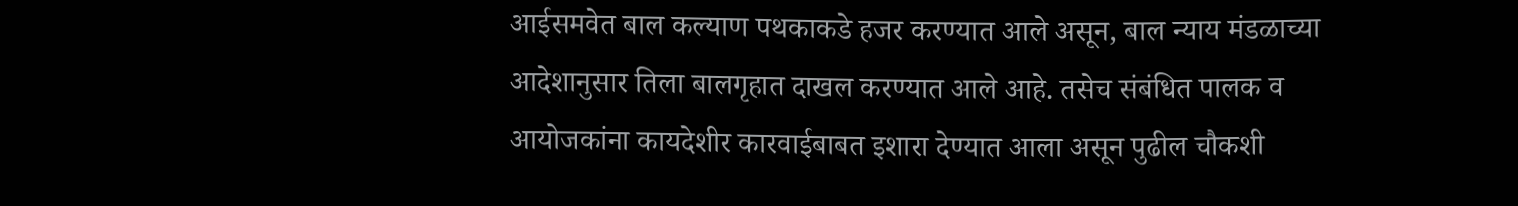आईसमवेत बाल कल्याण पथकाकडे हजर करण्यात आले असून, बाल न्याय मंडळाच्या आदेशानुसार तिला बालगृहात दाखल करण्यात आले आहे. तसेच संबंधित पालक व आयोजकांना कायदेशीर कारवाईबाबत इशारा देण्यात आला असून पुढील चौकशी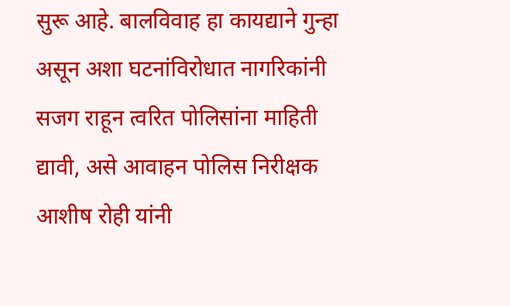सुरू आहे. बालविवाह हा कायद्याने गुन्हा असून अशा घटनांविरोधात नागरिकांनी सजग राहून त्वरित पोलिसांना माहिती द्यावी, असे आवाहन पोलिस निरीक्षक आशीष रोही यांनी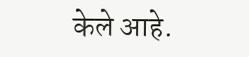केले आहे.